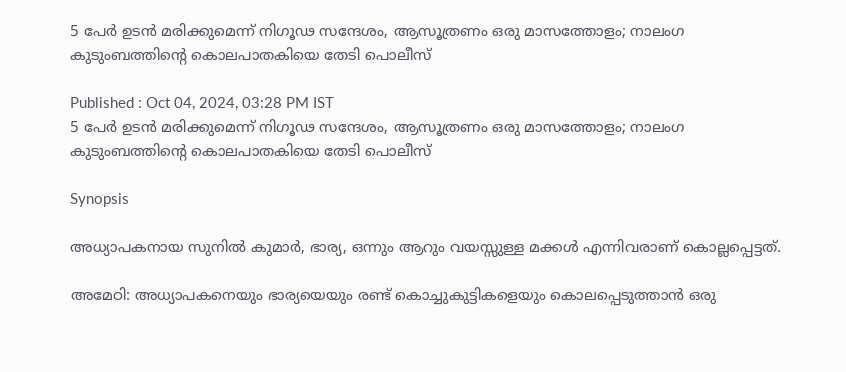5 പേർ ഉടൻ മരിക്കുമെന്ന് നിഗൂഢ സന്ദേശം, ആസൂത്രണം ഒരു മാസത്തോളം; നാലംഗ കുടുംബത്തിന്‍റെ കൊലപാതകിയെ തേടി പൊലീസ്

Published : Oct 04, 2024, 03:28 PM IST
5 പേർ ഉടൻ മരിക്കുമെന്ന് നിഗൂഢ സന്ദേശം, ആസൂത്രണം ഒരു മാസത്തോളം; നാലംഗ കുടുംബത്തിന്‍റെ കൊലപാതകിയെ തേടി പൊലീസ്

Synopsis

അധ്യാപകനായ സുനിൽ കുമാർ, ഭാര്യ, ഒന്നും ആറും വയസ്സുള്ള മക്കള്‍ എന്നിവരാണ് കൊല്ലപ്പെട്ടത്.

അമേഠി: അധ്യാപകനെയും ഭാര്യയെയും രണ്ട് കൊച്ചുകുട്ടികളെയും കൊലപ്പെടുത്താൻ ഒരു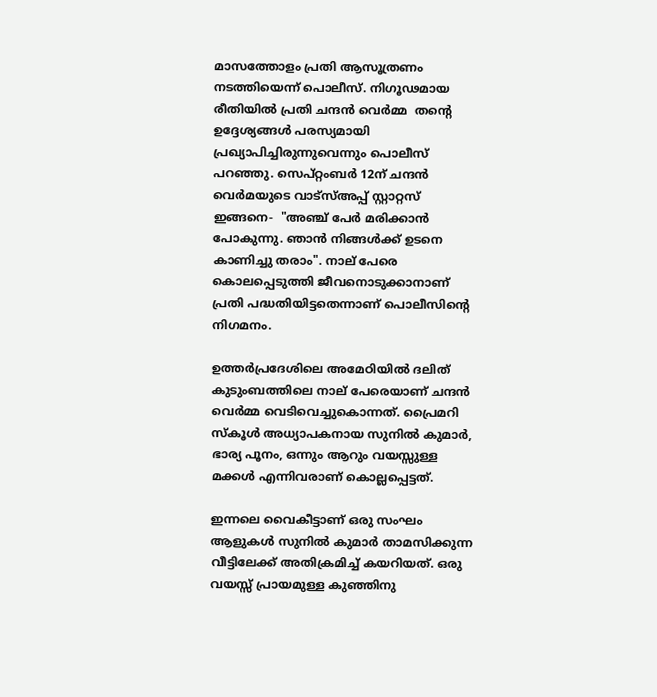മാസത്തോളം പ്രതി ആസൂത്രണം നടത്തിയെന്ന് പൊലീസ്. നിഗൂഢമായ രീതിയിൽ പ്രതി ചന്ദൻ വെർമ്മ  തന്‍റെ ഉദ്ദേശ്യങ്ങൾ പരസ്യമായി പ്രഖ്യാപിച്ചിരുന്നുവെന്നും പൊലീസ് പറഞ്ഞു. സെപ്റ്റംബർ 12ന് ചന്ദൻ വെർമയുടെ വാട്സ്അപ്പ് സ്റ്റാറ്റസ് ഇങ്ങനെ-  "അഞ്ച് പേർ മരിക്കാൻ പോകുന്നു. ഞാൻ നിങ്ങൾക്ക് ഉടനെ കാണിച്ചു തരാം". നാല് പേരെ കൊലപ്പെടുത്തി ജീവനൊടുക്കാനാണ് പ്രതി പദ്ധതിയിട്ടതെന്നാണ് പൊലീസിന്‍റെ നിഗമനം.

ഉത്തര്‍പ്രദേശിലെ അമേഠിയിൽ ദലിത് കുടുംബത്തിലെ നാല് പേരെയാണ് ചന്ദൻ വെർമ്മ വെടിവെച്ചുകൊന്നത്. പ്രൈമറി സ്‌കൂള്‍ അധ്യാപകനായ സുനിൽ കുമാർ, ഭാര്യ പൂനം, ഒന്നും ആറും വയസ്സുള്ള മക്കള്‍ എന്നിവരാണ് കൊല്ലപ്പെട്ടത്.

ഇന്നലെ വൈകീട്ടാണ് ഒരു സംഘം ആളുകള്‍ സുനില്‍ കുമാര്‍ താമസിക്കുന്ന വീട്ടിലേക്ക് അതിക്രമിച്ച് കയറിയത്. ഒരു വയസ്സ് പ്രായമുള്ള കുഞ്ഞിനു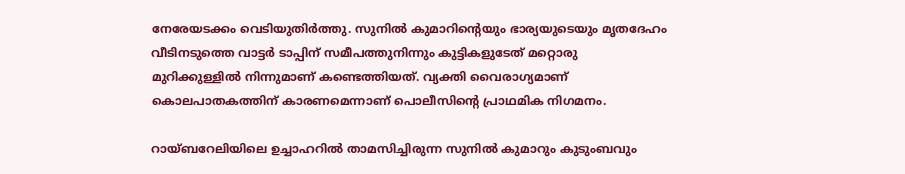നേരേയടക്കം വെടിയുതിര്‍ത്തു. സുനില്‍ കുമാറിന്‍റെയും ഭാര്യയുടെയും മൃതദേഹം വീടിനടുത്തെ വാട്ടര്‍ ടാപ്പിന് സമീപത്തുനിന്നും കുട്ടികളുടേത് മറ്റൊരു മുറിക്കുള്ളില്‍ നിന്നുമാണ് കണ്ടെത്തിയത്. വ്യക്തി വൈരാഗ്യമാണ് കൊലപാതകത്തിന് കാരണമെന്നാണ് പൊലീസിന്‍റെ പ്രാഥമിക നിഗമനം.

റായ്ബറേലിയിലെ ഉച്ചാഹറിൽ താമസിച്ചിരുന്ന സുനിൽ കുമാറും കുടുംബവും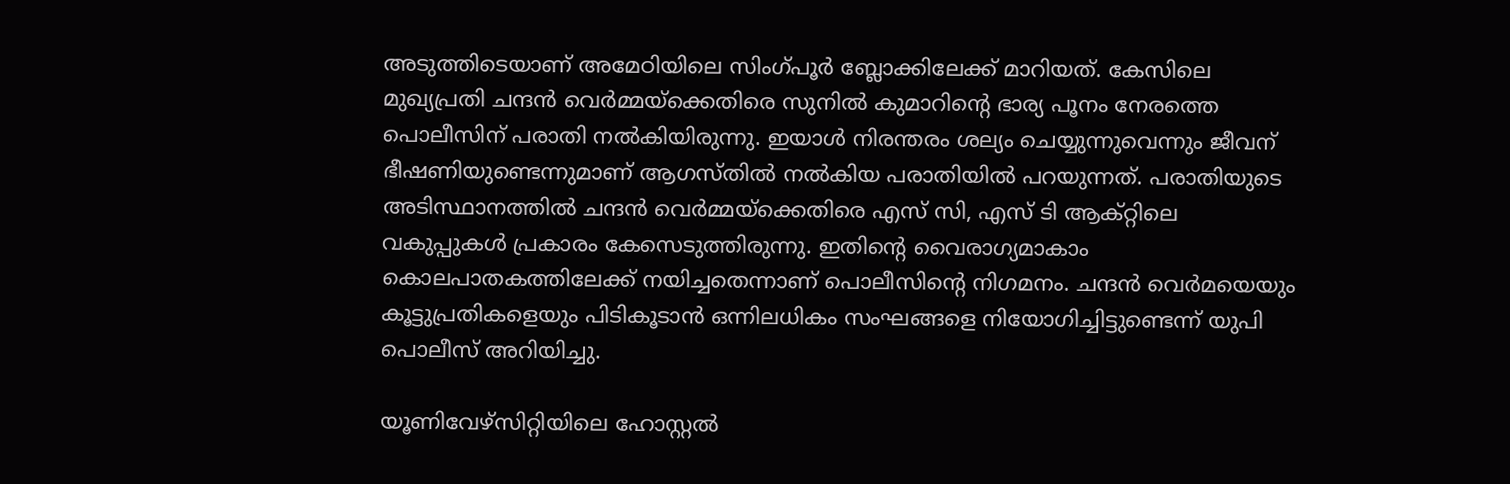അടുത്തിടെയാണ് അമേഠിയിലെ സിംഗ്പൂർ ബ്ലോക്കിലേക്ക് മാറിയത്. കേസിലെ മുഖ്യപ്രതി ചന്ദന്‍ വെര്‍മ്മയ്ക്കെതിരെ സുനില്‍ കുമാറിന്‍റെ ഭാര്യ പൂനം നേരത്തെ പൊലീസിന് പരാതി നല്‍കിയിരുന്നു. ഇയാള്‍ നിരന്തരം ശല്യം ചെയ്യുന്നുവെന്നും ജീവന് ഭീഷണിയുണ്ടെന്നുമാണ് ആഗസ്തിൽ നല്‍കിയ പരാതിയില്‍ പറയുന്നത്. പരാതിയുടെ അടിസ്ഥാനത്തില്‍ ചന്ദന്‍ വെര്‍മ്മയ്ക്കെതിരെ എസ് സി, എസ് ടി ആക്റ്റിലെ വകുപ്പുകള്‍ പ്രകാരം കേസെടുത്തിരുന്നു. ഇതിന്‍റെ വൈരാഗ്യമാകാം കൊലപാതകത്തിലേക്ക് നയിച്ചതെന്നാണ് പൊലീസിന്‍റെ നിഗമനം. ചന്ദൻ വെർമയെയും കൂട്ടുപ്രതികളെയും പിടികൂടാന്‍ ഒന്നിലധികം സംഘങ്ങളെ നിയോഗിച്ചിട്ടുണ്ടെന്ന് യുപി പൊലീസ് അറിയിച്ചു.

യൂണിവേഴ്സിറ്റിയിലെ ഹോസ്റ്റൽ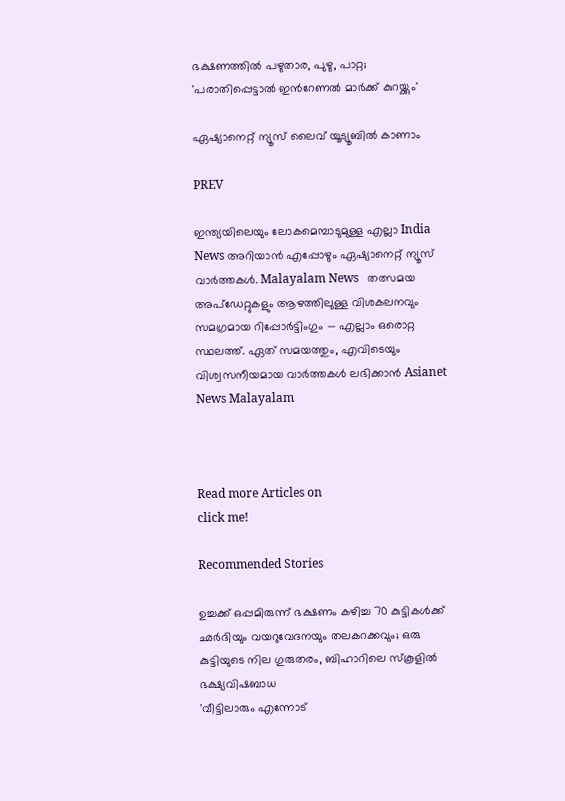ഭക്ഷണത്തിൽ പഴുതാര, പുഴു, പാറ്റ; 'പരാതിപ്പെട്ടാൽ ഇന്‍റേണൽ മാർക്ക് കുറയ്ക്കും'

ഏഷ്യാനെറ്റ് ന്യൂസ് ലൈവ് യൂട്യൂബിൽ കാണാം

PREV

ഇന്ത്യയിലെയും ലോകമെമ്പാടുമുള്ള എല്ലാ India News അറിയാൻ എപ്പോഴും ഏഷ്യാനെറ്റ് ന്യൂസ് വാർത്തകൾ. Malayalam News   തത്സമയ അപ്‌ഡേറ്റുകളും ആഴത്തിലുള്ള വിശകലനവും സമഗ്രമായ റിപ്പോർട്ടിംഗും — എല്ലാം ഒരൊറ്റ സ്ഥലത്ത്. ഏത് സമയത്തും, എവിടെയും വിശ്വസനീയമായ വാർത്തകൾ ലഭിക്കാൻ Asianet News Malayalam



Read more Articles on
click me!

Recommended Stories

ഉച്ചക്ക് ഒപ്പമിരുന്ന് ഭക്ഷണം കഴിച്ച 70 കുട്ടികൾക്ക് ഛർദിയും വയറുവേദനയും തലകറക്കവും; ഒരു കുട്ടിയുടെ നില ഗുരുതരം, ബിഹാറിലെ സ്കൂളിൽ ഭക്ഷ്യവിഷബാധ
'വീട്ടിലാരും എന്നോട്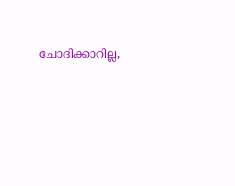ചോദിക്കാറില്ല,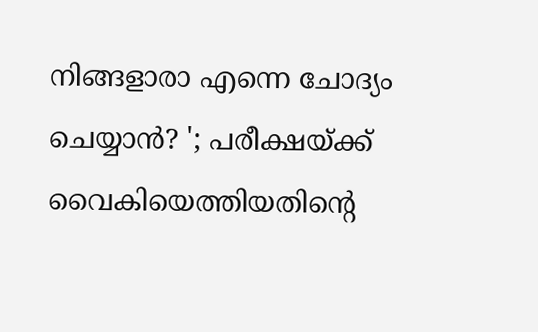നിങ്ങളാരാ എന്നെ ചോദ്യം ചെയ്യാൻ? '; പരീക്ഷയ്ക്ക് വൈകിയെത്തിയതിന്റെ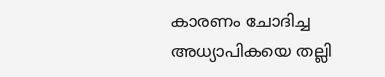കാരണം ചോദിച്ച അധ്യാപികയെ തല്ലി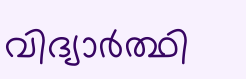വിദ്യാർത്ഥി